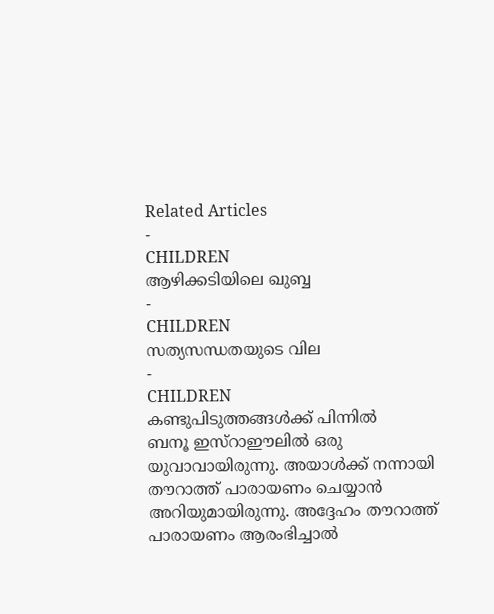Related Articles
-
CHILDREN
ആഴിക്കടിയിലെ ഖുബ്ബ
-
CHILDREN
സത്യസന്ധതയുടെ വില
-
CHILDREN
കണ്ടുപിടുത്തങ്ങൾക്ക് പിന്നിൽ
ബനൂ ഇസ്റാഈലിൽ ഒരു യുവാവായിരുന്നു. അയാൾക്ക് നന്നായി തൗറാത്ത് പാരായണം ചെയ്യാൻ അറിയുമായിരുന്നു. അദ്ദേഹം തൗറാത്ത് പാരായണം ആരംഭിച്ചാൽ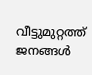വീട്ടുമുറ്റത്ത് ജനങ്ങൾ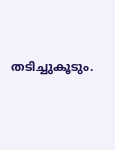തടിച്ചുകൂടും.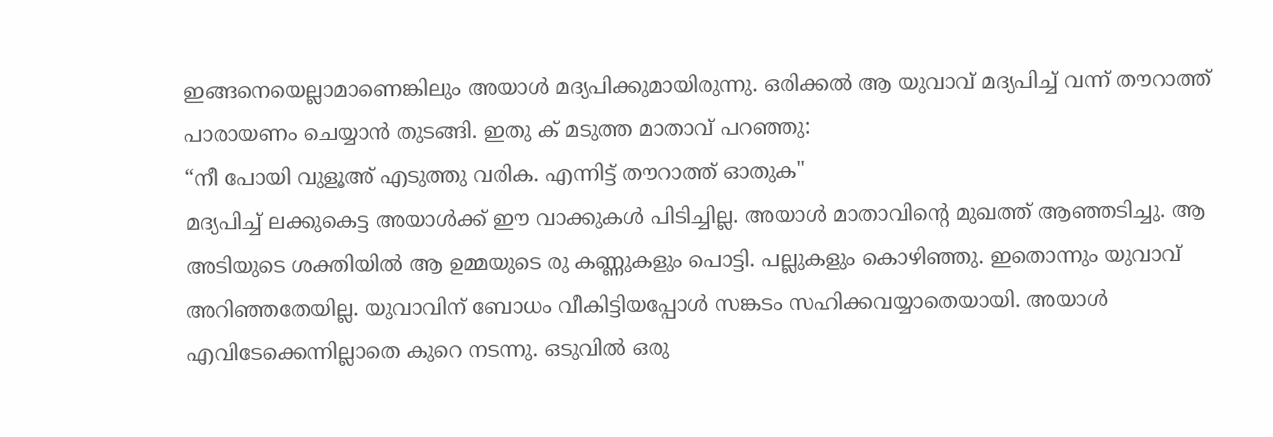ഇങ്ങനെയെല്ലാമാണെങ്കിലും അയാൾ മദ്യപിക്കുമായിരുന്നു. ഒരിക്കൽ ആ യുവാവ് മദ്യപിച്ച് വന്ന് തൗറാത്ത് പാരായണം ചെയ്യാൻ തുടങ്ങി. ഇതു ക് മടുത്ത മാതാവ് പറഞ്ഞു:
“നീ പോയി വുളൂഅ് എടുത്തു വരിക. എന്നിട്ട് തൗറാത്ത് ഓതുക"
മദ്യപിച്ച് ലക്കുകെട്ട അയാൾക്ക് ഈ വാക്കുകൾ പിടിച്ചില്ല. അയാൾ മാതാവിന്റെ മുഖത്ത് ആഞ്ഞടിച്ചു. ആ അടിയുടെ ശക്തിയിൽ ആ ഉമ്മയുടെ രു കണ്ണുകളും പൊട്ടി. പല്ലുകളും കൊഴിഞ്ഞു. ഇതൊന്നും യുവാവ് അറിഞ്ഞതേയില്ല. യുവാവിന് ബോധം വീകിട്ടിയപ്പോൾ സങ്കടം സഹിക്കവയ്യാതെയായി. അയാൾ എവിടേക്കെന്നില്ലാതെ കുറെ നടന്നു. ഒടുവിൽ ഒരു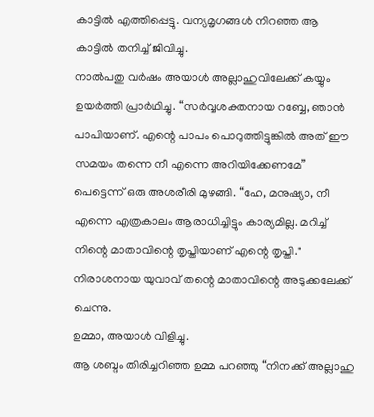കാട്ടിൽ എത്തിപ്പെട്ടു. വന്യമൃഗങ്ങൾ നിറഞ്ഞ ആ കാട്ടിൽ തനിച്ച് ജിവിച്ചു.
നാൽപതു വർഷം അയാൾ അല്ലാഹുവിലേക്ക് കയ്യും ഉയർത്തി പ്രാർഥിച്ചു. “സർവ്വശക്തനായ റബ്ബേ, ഞാൻ പാപിയാണ്. എന്റെ പാപം പൊറുത്തിട്ടുങ്കിൽ അത് ഈ സമയം തന്നെ നീ എന്നെ അറിയിക്കേണമേ”
പെട്ടെന്ന് ഒരു അശരീരി മുഴങ്ങി. “ഹേ, മനുഷ്യാ, നീ എന്നെ എത്രകാലം ആരാധിച്ചിട്ടും കാര്യമില്ല. മറിച്ച് നിന്റെ മാതാവിന്റെ തൃപ്തിയാണ് എന്റെ തൃപ്തി."
നിരാശനായ യുവാവ് തന്റെ മാതാവിന്റെ അടുക്കലേക്ക് ചെന്നു.
ഉമ്മാ, അയാൾ വിളിച്ചു.
ആ ശബ്ദം തിരിച്ചറിഞ്ഞ ഉമ്മ പറഞ്ഞു “നിനക്ക് അല്ലാഹു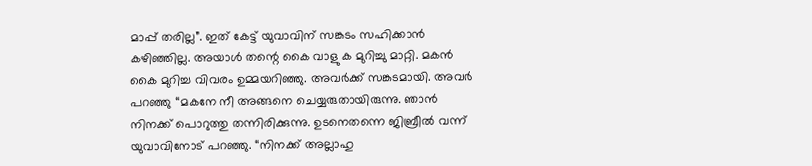മാപ്പ് തരില്ല”. ഇത് കേട്ട് യുവാവിന് സങ്കടം സഹിക്കാൻ കഴിഞ്ഞില്ല. അയാൾ തന്റെ കൈ വാളു ക മുറിച്ചു മാറ്റി. മകൻ കൈ മുറിച്ച വിവരം ഉമ്മയറിഞ്ഞു. അവർക്ക് സങ്കടമായി. അവർ പറഞ്ഞു “മകനേ നീ അങ്ങനെ ചെയ്യരുതായിരുന്നു. ഞാൻ നിനക്ക് പൊറുത്തു തന്നിരിക്കുന്നു. ഉടനെതന്നെ ജിബ്രീൽ വന്ന് യുവാവിനോട് പറഞ്ഞു. “നിനക്ക് അല്ലാഹു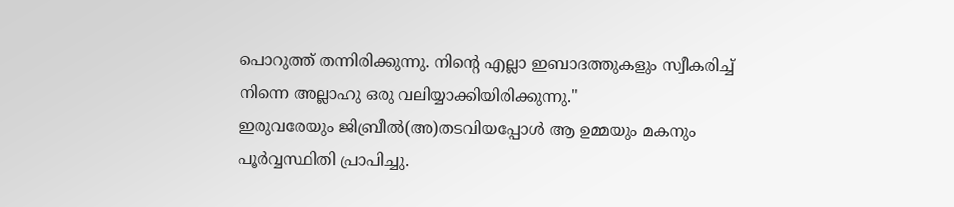പൊറുത്ത് തന്നിരിക്കുന്നു. നിന്റെ എല്ലാ ഇബാദത്തുകളും സ്വീകരിച്ച് നിന്നെ അല്ലാഹു ഒരു വലിയ്യാക്കിയിരിക്കുന്നു."
ഇരുവരേയും ജിബ്രീൽ(അ)തടവിയപ്പോൾ ആ ഉമ്മയും മകനും പൂർവ്വസ്ഥിതി പ്രാപിച്ചു.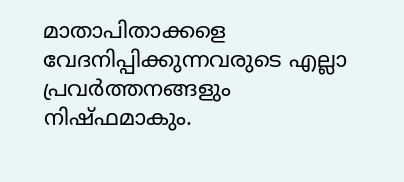മാതാപിതാക്കളെ വേദനിപ്പിക്കുന്നവരുടെ എല്ലാ പ്രവർത്തനങ്ങളും നിഷ്ഫമാകും.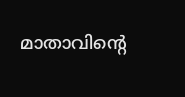മാതാവിന്റെ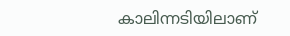കാലിന്നടിയിലാണ്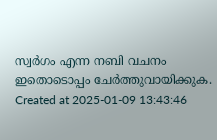സ്വർഗം എന്ന നബി വചനം ഇതൊടൊപ്പം ചേർത്തുവായിക്കുക.
Created at 2025-01-09 13:43:46